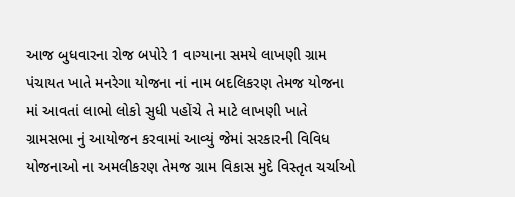આજ બુધવારના રોજ બપોરે 1 વાગ્યાના સમયે લાખણી ગ્રામ પંચાયત ખાતે મનરેગા યોજના નાં નામ બદલિકરણ તેમજ યોજના માં આવતાં લાભો લોકો સુધી પહોંચે તે માટે લાખણી ખાતે ગ્રામસભા નું આયોજન કરવામાં આવ્યું જેમાં સરકારની વિવિધ યોજનાઓ ના અમલીકરણ તેમજ ગ્રામ વિકાસ મુદે વિસ્તૃત ચર્ચાઓ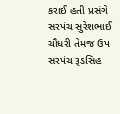કરાઈ હતી પ્રસંગે સરપંચ સુરેશભાઈ ચૌધરી તેમજ ઉપ સરપંચ રૂડસિહ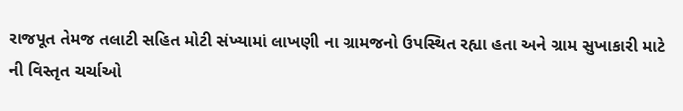રાજપૂત તેમજ તલાટી સહિત મોટી સંખ્યામાં લાખણી ના ગ્રામજનો ઉપસ્થિત રહ્યા હતા અને ગ્રામ સુખાકારી માટે ની વિસ્તૃત ચર્ચાઓ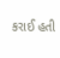કરાઈ હતી